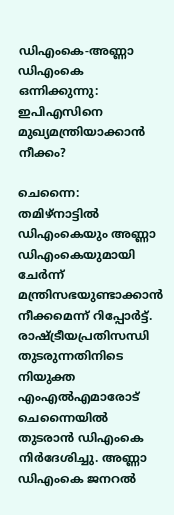ഡിഎംകെ-അണ്ണാ ഡിഎംകെ ഒന്നിക്കുന്നു: ഇപിഎസിനെ മുഖ്യമന്ത്രിയാക്കാൻ നീക്കം?

ചെന്നൈ: തമിഴ്നാട്ടിൽ ഡിഎംകെയും അണ്ണാ ഡിഎംകെയുമായി ചേർന്ന് മന്ത്രിസഭയുണ്ടാക്കാൻ നീക്കമെന്ന് റിപ്പോർട്ട്. രാഷ്ട്രീയപ്രതിസന്ധി തുടരുന്നതിനിടെ നിയുക്ത എംഎൽഎമാരോട് ചെന്നൈയിൽ തുടരാൻ ഡിഎംകെ നിർദേശിച്ചു. അണ്ണാ ഡിഎംകെ ജനറൽ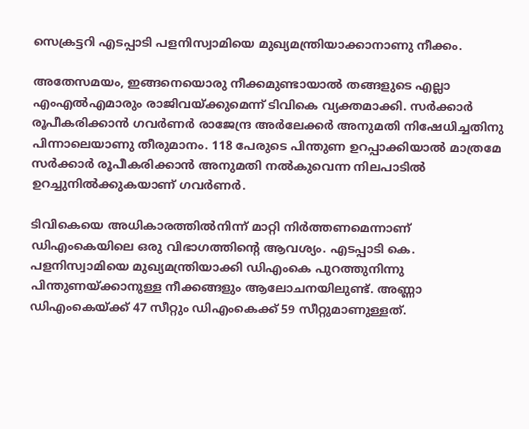സെക്രട്ടറി എടപ്പാടി പളനിസ്വാമിയെ മുഖ്യമന്ത്രിയാക്കാനാണു നീക്കം.

അതേസമയം, ഇങ്ങനെയൊരു നീക്കമുണ്ടായാൽ തങ്ങളുടെ എല്ലാ എംഎൽഎമാരും രാജിവയ്ക്കുമെന്ന് ടിവികെ വ്യക്തമാക്കി. സർക്കാർ രൂപീകരിക്കാൻ ഗവർണർ രാജേന്ദ്ര അർലേക്കർ അനുമതി നിഷേധിച്ചതിനു പിന്നാലെയാണു തീരുമാനം. 118 പേരുടെ പിന്തുണ ഉറപ്പാക്കിയാൽ മാത്രമേ സർക്കാർ രൂപീകരിക്കാൻ അനുമതി നൽകുവെന്ന നിലപാടിൽ ഉറച്ചുനിൽക്കുകയാണ് ഗവർണർ.

ടിവികെയെ അധികാരത്തില്‍നിന്ന് മാറ്റി നിര്‍ത്തണമെന്നാണ് ഡിഎംകെയിലെ ഒരു വിഭാഗത്തിന്‍റെ ആവശ്യം. എടപ്പാടി കെ. പളനിസ്വാമിയെ മുഖ്യമന്ത്രിയാക്കി ഡിഎംകെ പുറത്തുനിന്നു പിന്തുണയ്ക്കാനുള്ള നീക്കങ്ങളും ആലോചനയിലുണ്ട്. അണ്ണാ ഡിഎംകെയ്ക്ക് 47 സീറ്റും ഡിഎംകെക്ക് 59 സീറ്റുമാണുള്ളത്.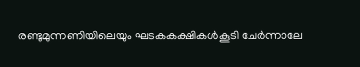രണ്ടുമുന്നണിയിലെയും ഘടകകക്ഷികൾകൂടി ചേർന്നാലേ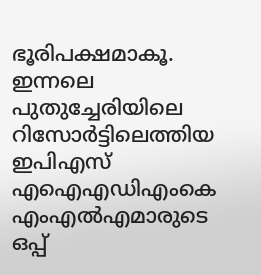ഭൂരിപക്ഷമാകൂ. ഇന്നലെ പുതുച്ചേരിയിലെ റിസോർട്ടിലെത്തിയ ഇപിഎസ് എഐഎഡിഎംകെ എംഎൽഎമാരുടെ ഒപ്പ്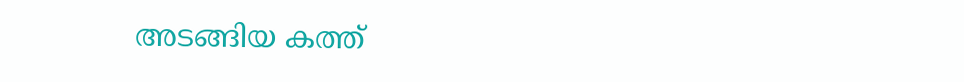അടങ്ങിയ കത്ത്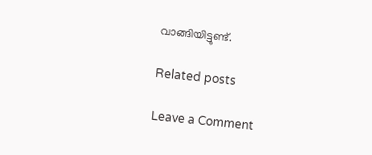വാങ്ങിയിട്ടുണ്ട്.

Related posts

Leave a Comment